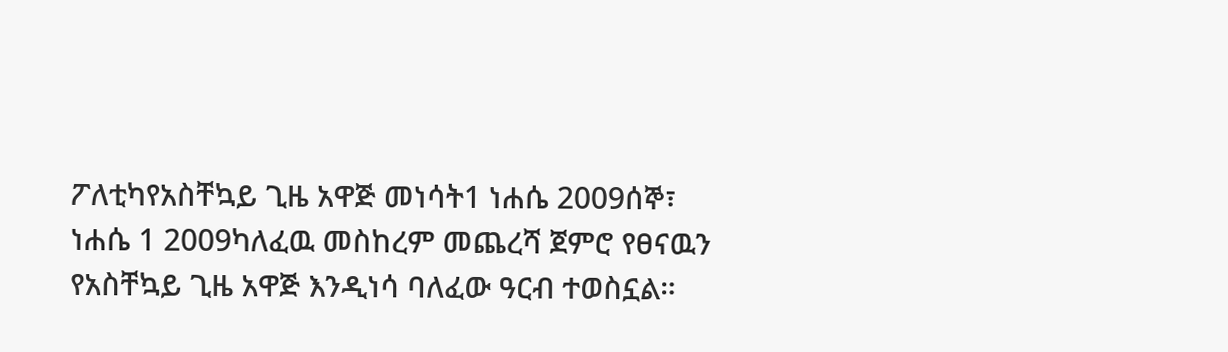ፖለቲካየአስቸኳይ ጊዜ አዋጅ መነሳት1 ነሐሴ 2009ሰኞ፣ ነሐሴ 1 2009ካለፈዉ መስከረም መጨረሻ ጀምሮ የፀናዉን የአስቸኳይ ጊዜ አዋጅ እንዲነሳ ባለፈው ዓርብ ተወስኗል።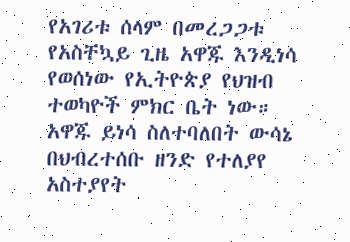የአገሪቱ ሰላም በመረጋጋቱ የአስቸኳይ ጊዜ አዋጁ እንዲነሳ የወሰነው የኢትዮጵያ የህዝብ ተወካዮች ምክር ቤት ነው። አዋጁ ይነሳ ስለተባለበት ውሳኔ በህብረተሰቡ ዘንድ የተለያየ አስተያየት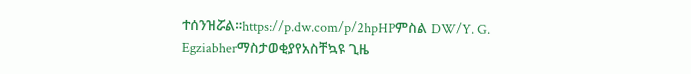ተሰንዝሯል።https://p.dw.com/p/2hpHPምስል DW/Y. G. Egziabherማስታወቂያየአስቸኳዩ ጊዜ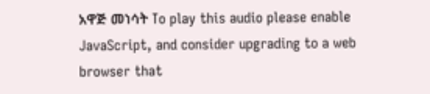አዋጅ መነሳት To play this audio please enable JavaScript, and consider upgrading to a web browser that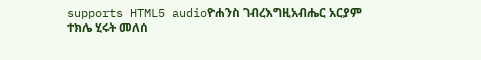supports HTML5 audioዮሐንስ ገብረእግዚአብሔር አርያም ተክሌ ሂሩት መለሰ